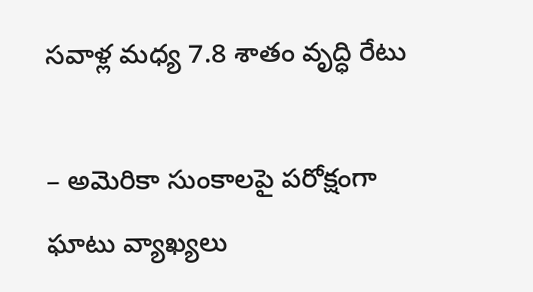సవాళ్ల మధ్య 7.8 శాతం వృద్ధి రేటు

– అమెరికా సుంకాలపై పరోక్షంగా ఘాటు వ్యాఖ్యలు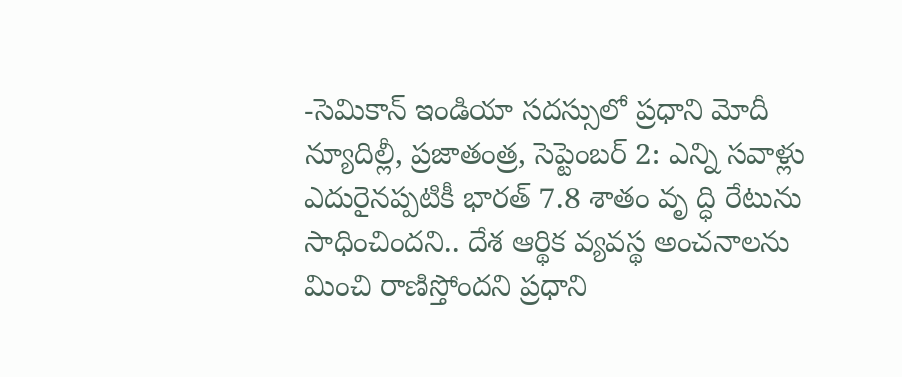-సెమికాన్ ఇండియా సదస్సులో ప్రధాని మోదీ న్యూదిల్లీ, ప్రజాతంత్ర, సెప్టెంబర్ 2: ఎన్ని సవాళ్లు ఎదురైనప్పటికీ భారత్ 7.8 శాతం వృ ద్ధి రేటును సాధించిందని.. దేశ ఆర్థిక వ్యవస్థ అంచనాలను మించి రాణిస్తోందని ప్రధాని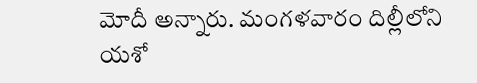మోదీ అన్నారు. మంగళవారం దిల్లీలోని యశో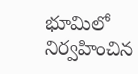భూమిలో నిర్వహించిన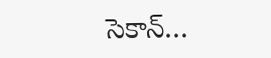సెకాన్…